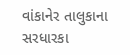વાંકાનેર તાલુકાના સરધારકા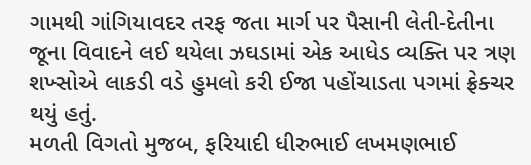ગામથી ગાંગિયાવદર તરફ જતા માર્ગ પર પૈસાની લેતી-દેતીના જૂના વિવાદને લઈ થયેલા ઝઘડામાં એક આધેડ વ્યક્તિ પર ત્રણ શખ્સોએ લાકડી વડે હુમલો કરી ઈજા પહોંચાડતા પગમાં ફ્રેક્ચર થયું હતું.
મળતી વિગતો મુજબ, ફરિયાદી ધીરુભાઈ લખમણભાઈ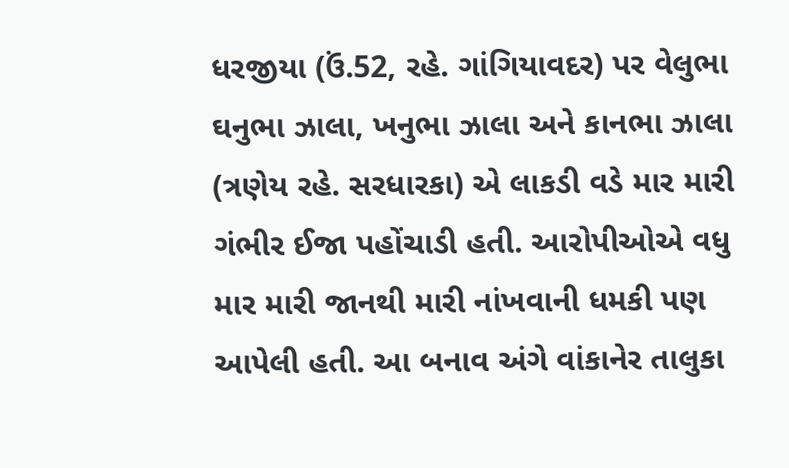ધરજીયા (ઉં.52, રહે. ગાંગિયાવદર) પર વેલુભા ઘનુભા ઝાલા, ખનુભા ઝાલા અને કાનભા ઝાલા (ત્રણેય રહે. સરધારકા) એ લાકડી વડે માર મારી ગંભીર ઈજા પહોંચાડી હતી. આરોપીઓએ વધુ માર મારી જાનથી મારી નાંખવાની ધમકી પણ આપેલી હતી. આ બનાવ અંગે વાંકાનેર તાલુકા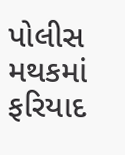પોલીસ મથકમાં ફરિયાદ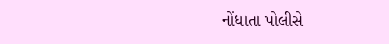નોંધાતા પોલીસે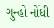ગુન્હો નોંધી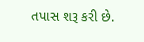તપાસ શરૂ કરી છે.